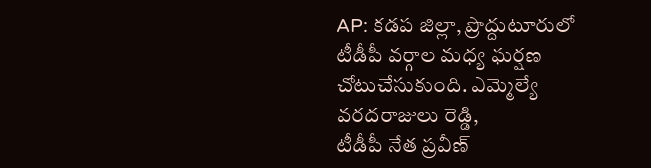AP: కడప జిల్లా, ప్రొద్దుటూరులో
టీడీపీ వర్గాల మధ్య ఘర్షణ చోటుచేసుకుంది. ఎమ్మెల్యే వరదరాజులు రెడ్డి,
టీడీపీ నేత ప్రవీణ్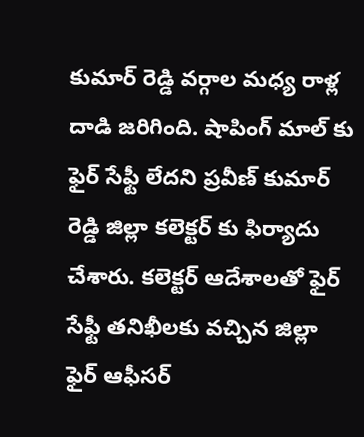కుమార్ రెడ్డి వర్గాల మధ్య రాళ్ల దాడి జరిగింది. షాపింగ్ మాల్ కు ఫైర్ సేఫ్టీ లేదని ప్రవీణ్ కుమార్ రెడ్డి జిల్లా కలెక్టర్ కు ఫిర్యాదు చేశారు. కలెక్టర్ ఆదేశాలతో ఫైర్ సేఫ్టీ తనిఖీలకు వచ్చిన జిల్లా ఫైర్ ఆఫీసర్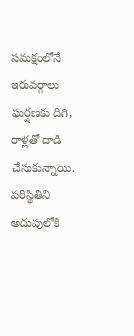సమక్షంలోనే ఇరువర్గాలు ఘర్షణకు దిగి, రాళ్లతో దాడి చేసుకున్నాయి. పరిస్థితిని అదుపులోకి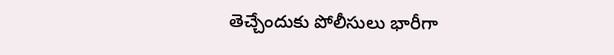తెచ్చేందుకు పోలీసులు భారీగా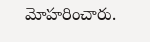మోహరించారు.